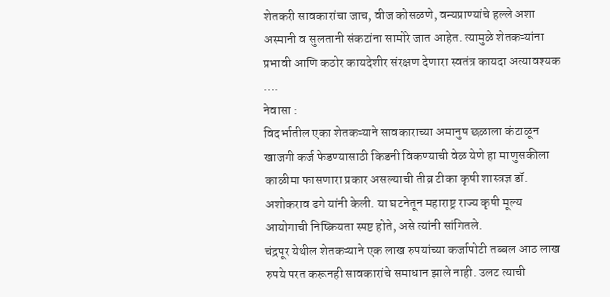शेतकरी सावकारांचा जाच, वीज कोसळणे, वन्यप्राण्यांचे हल्ले अशा अस्मानी व सुलतानी संकटांना सामोरे जात आहेत. त्यामुळे शेतकऱ्यांना प्रभावी आणि कठोर कायदेशीर संरक्षण देणारा स्वतंत्र कायदा अत्यावश्यक ….
नेवासा :
विदर्भातील एका शेतकऱ्याने सावकाराच्या अमानुष छळाला कंटाळून खाजगी कर्ज फेडण्यासाठी किडनी विकण्याची वेळ येणे हा माणुसकीला काळीमा फासणारा प्रकार असल्याची तीव्र टीका कृषी शास्त्रज्ञ डॉ. अशोकराव ढगे यांनी केली. या घटनेतून महाराष्ट्र राज्य कृषी मूल्य आयोगाची निष्क्रियता स्पष्ट होते, असे त्यांनी सांगितले.
चंद्रपूर येथील शेतकऱ्याने एक लाख रुपयांच्या कर्जापोटी तब्बल आठ लाख रुपये परत करूनही सावकारांचे समाधान झाले नाही. उलट त्याची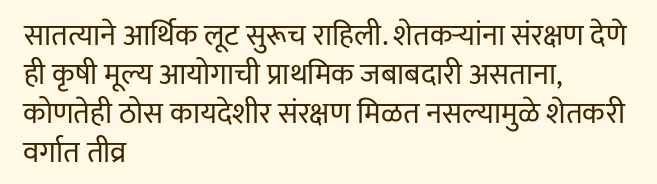सातत्याने आर्थिक लूट सुरूच राहिली. शेतकऱ्यांना संरक्षण देणे ही कृषी मूल्य आयोगाची प्राथमिक जबाबदारी असताना, कोणतेही ठोस कायदेशीर संरक्षण मिळत नसल्यामुळे शेतकरी वर्गात तीव्र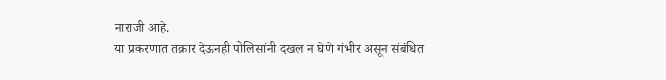नाराजी आहे.
या प्रकरणात तक्रार देऊनही पोलिसांनी दखल न घेणे गंभीर असून संबंधित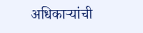अधिकाऱ्यांची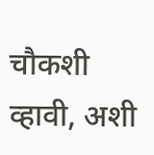चौकशी व्हावी, अशी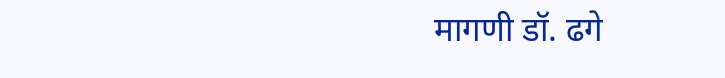मागणी डॉ. ढगे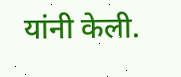यांनी केली.